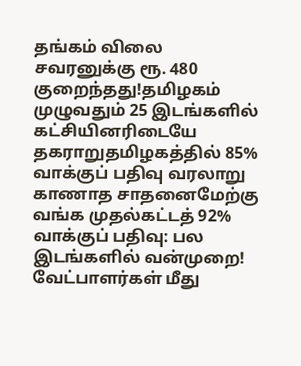தங்கம் விலை சவரனுக்கு ரூ. 480 குறைந்தது!தமிழகம் முழுவதும் 25 இடங்களில் கட்சியினரிடையே தகராறுதமிழகத்தில் 85% வாக்குப் பதிவு வரலாறு காணாத சாதனைமேற்கு வங்க முதல்கட்டத் 92% வாக்குப் பதிவு: பல இடங்களில் வன்முறை! வேட்பாளர்கள் மீது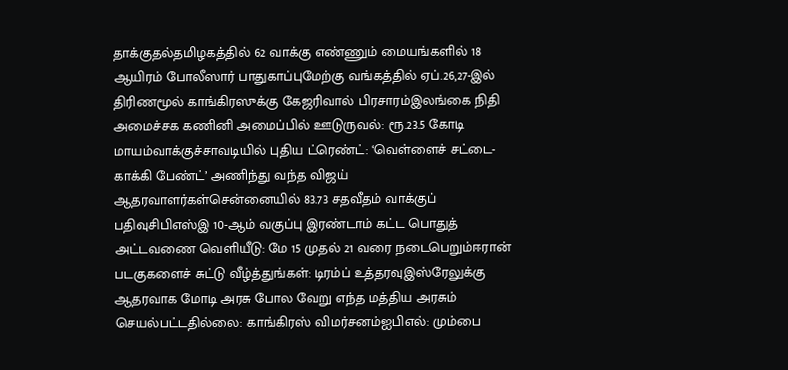தாக்குதல்தமிழகத்தில் 62 வாக்கு எண்ணும் மையங்களில் 18 ஆயிரம் போலீஸார் பாதுகாப்புமேற்கு வங்கத்தில் ஏப்.26,27-இல் திரிணமூல் காங்கிரஸுக்கு கேஜரிவால் பிரசாரம்இலங்கை நிதி அமைச்சக கணினி அமைப்பில் ஊடுருவல்: ரூ.23.5 கோடி மாயம்வாக்குச்சாவடியில் புதிய ட்ரெண்ட்: ‘வெள்ளைச் சட்டை- காக்கி பேண்ட்’ அணிந்து வந்த விஜய் ஆதரவாளர்கள்சென்னையில் 83.73 சதவீதம் வாக்குப் பதிவுசிபிஎஸ்இ 10-ஆம் வகுப்பு இரண்டாம் கட்ட பொதுத் அட்டவணை வெளியீடு: மே 15 முதல் 21 வரை நடைபெறும்ஈரான் படகுகளைச் சுட்டு வீழ்த்துங்கள்: டிரம்ப் உத்தரவுஇஸ்ரேலுக்கு ஆதரவாக மோடி அரசு போல வேறு எந்த மத்திய அரசும் செயல்பட்டதில்லை: காங்கிரஸ் விமர்சனம்ஐபிஎல்: மும்பை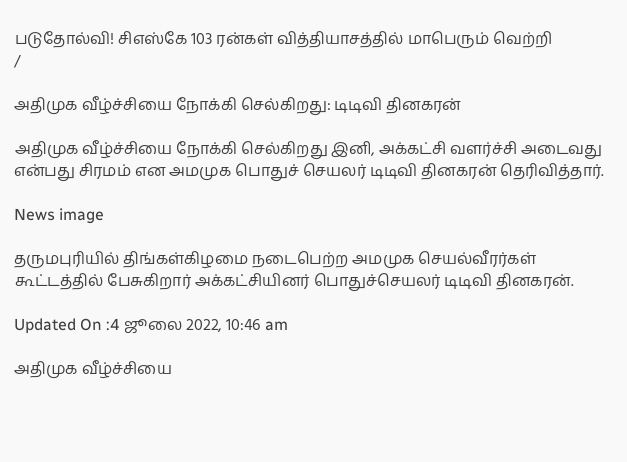படுதோல்வி! சிஎஸ்கே 103 ரன்கள் வித்தியாசத்தில் மாபெரும் வெற்றி
/

அதிமுக வீழ்ச்சியை நோக்கி செல்கிறது: டிடிவி தினகரன்

அதிமுக வீழ்ச்சியை நோக்கி செல்கிறது இனி, அக்கட்சி வளர்ச்சி அடைவது என்பது சிரமம் என அமமுக பொதுச் செயலர் டிடிவி தினகரன் தெரிவித்தார்.

News image

தருமபுரியில் திங்கள்கிழமை நடைபெற்ற அமமுக செயல்வீரர்கள் கூட்டத்தில் பேசுகிறார் அக்கட்சியினர் பொதுச்செயலர் டிடிவி தினகரன்.

Updated On :4 ஜூலை 2022, 10:46 am

அதிமுக வீழ்ச்சியை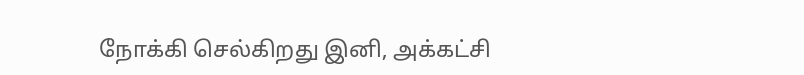நோக்கி செல்கிறது இனி, அக்கட்சி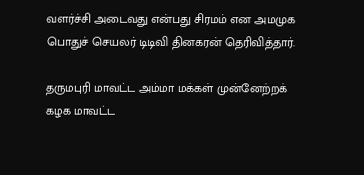வளர்ச்சி அடைவது என்பது சிரமம் என அமமுக பொதுச் செயலர் டிடிவி தினகரன் தெரிவித்தார்.

தருமபுரி மாவட்ட அம்மா மக்கள் முன்னேற்றக் கழக மாவட்ட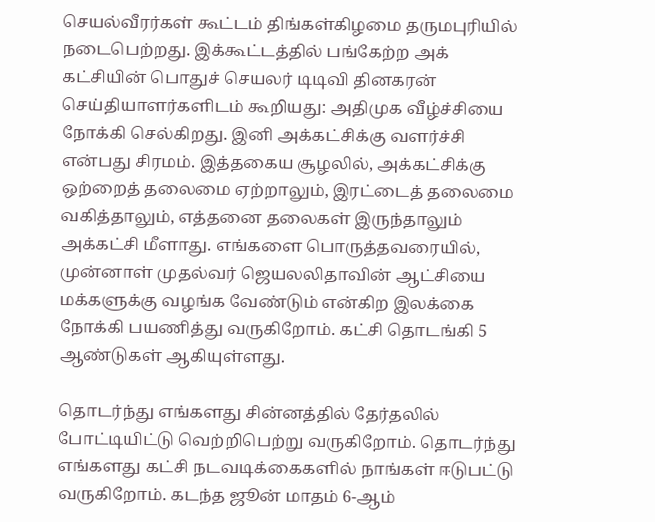செயல்வீரர்கள் கூட்டம் திங்கள்கிழமை தருமபுரியில் நடைபெற்றது. இக்கூட்டத்தில் பங்கேற்ற அக் கட்சியின் பொதுச் செயலர் டிடிவி தினகரன் செய்தியாளர்களிடம் கூறியது: அதிமுக வீழ்ச்சியை நோக்கி செல்கிறது. இனி அக்கட்சிக்கு வளர்ச்சி என்பது சிரமம். இத்தகைய சூழலில், அக்கட்சிக்கு ஒற்றைத் தலைமை ஏற்றாலும், இரட்டைத் தலைமை வகித்தாலும், எத்தனை தலைகள் இருந்தாலும் அக்கட்சி மீளாது. எங்களை பொருத்தவரையில், முன்னாள் முதல்வர் ஜெயலலிதாவின் ஆட்சியை மக்களுக்கு வழங்க வேண்டும் என்கிற இலக்கை நோக்கி பயணித்து வருகிறோம். கட்சி தொடங்கி 5 ஆண்டுகள் ஆகியுள்ளது.

தொடர்ந்து எங்களது சின்னத்தில் தேர்தலில் போட்டியிட்டு வெற்றிபெற்று வருகிறோம். தொடர்ந்து எங்களது கட்சி நடவடிக்கைகளில் நாங்கள் ஈடுபட்டு வருகிறோம். கடந்த ஜூன் மாதம் 6-ஆம்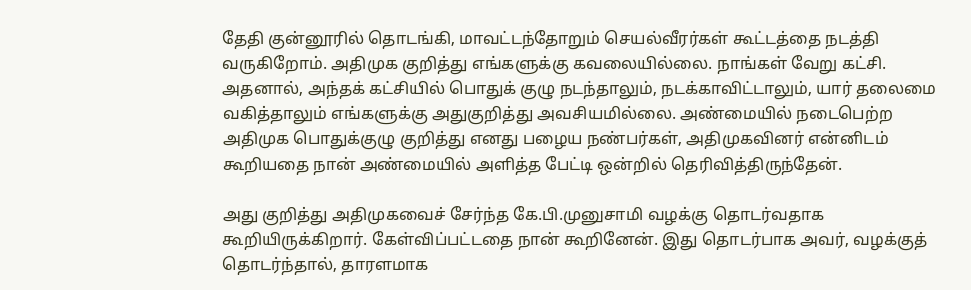தேதி குன்னூரில் தொடங்கி, மாவட்டந்தோறும் செயல்வீரர்கள் கூட்டத்தை நடத்தி வருகிறோம். அதிமுக குறித்து எங்களுக்கு கவலையில்லை. நாங்கள் வேறு கட்சி. அதனால், அந்தக் கட்சியில் பொதுக் குழு நடந்தாலும், நடக்காவிட்டாலும், யார் தலைமை வகித்தாலும் எங்களுக்கு அதுகுறித்து அவசியமில்லை. அண்மையில் நடைபெற்ற அதிமுக பொதுக்குழு குறித்து எனது பழைய நண்பர்கள், அதிமுகவினர் என்னிடம் கூறியதை நான் அண்மையில் அளித்த பேட்டி ஒன்றில் தெரிவித்திருந்தேன்.

அது குறித்து அதிமுகவைச் சேர்ந்த கே.பி.முனுசாமி வழக்கு தொடர்வதாக கூறியிருக்கிறார். கேள்விப்பட்டதை நான் கூறினேன். இது தொடர்பாக அவர், வழக்குத் தொடர்ந்தால், தாரளமாக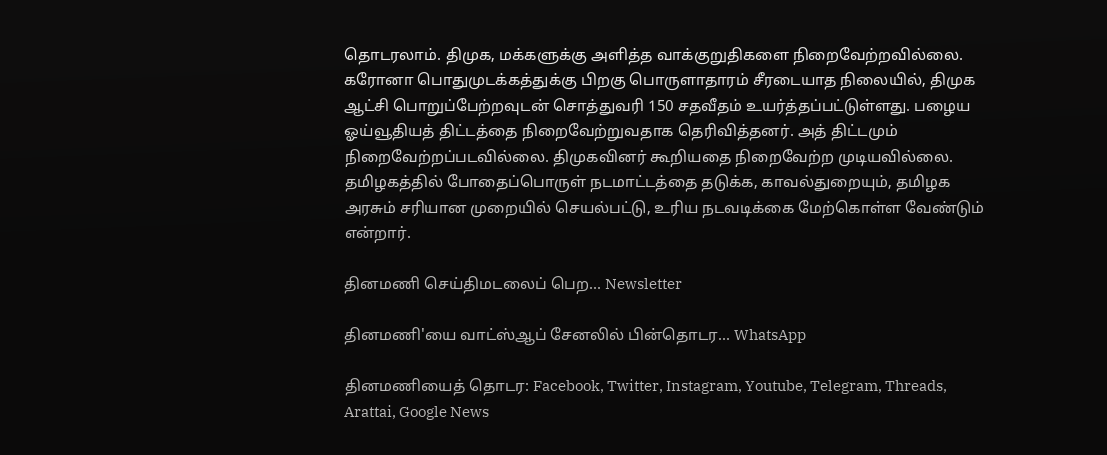தொடரலாம். திமுக, மக்களுக்கு அளித்த வாக்குறுதிகளை நிறைவேற்றவில்லை. கரோனா பொதுமுடக்கத்துக்கு பிறகு பொருளாதாரம் சீரடையாத நிலையில், திமுக ஆட்சி பொறுப்பேற்றவுடன் சொத்துவரி 150 சதவீதம் உயர்த்தப்பட்டுள்ளது. பழைய ஓய்வூதியத் திட்டத்தை நிறைவேற்றுவதாக தெரிவித்தனர். அத் திட்டமும் நிறைவேற்றப்படவில்லை. திமுகவினர் கூறியதை நிறைவேற்ற முடியவில்லை. தமிழகத்தில் போதைப்பொருள் நடமாட்டத்தை தடுக்க, காவல்துறையும், தமிழக அரசும் சரியான முறையில் செயல்பட்டு, உரிய நடவடிக்கை மேற்கொள்ள வேண்டும் என்றார்.

தினமணி செய்திமடலைப் பெற... Newsletter

தினமணி'யை வாட்ஸ்ஆப் சேனலில் பின்தொடர... WhatsApp

தினமணியைத் தொடர: Facebook, Twitter, Instagram, Youtube, Telegram, Threads, Arattai, Google News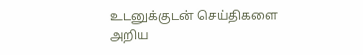உடனுக்குடன் செய்திகளை அறிய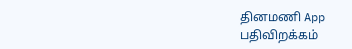தினமணி App பதிவிறக்கம்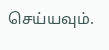செய்யவும்.